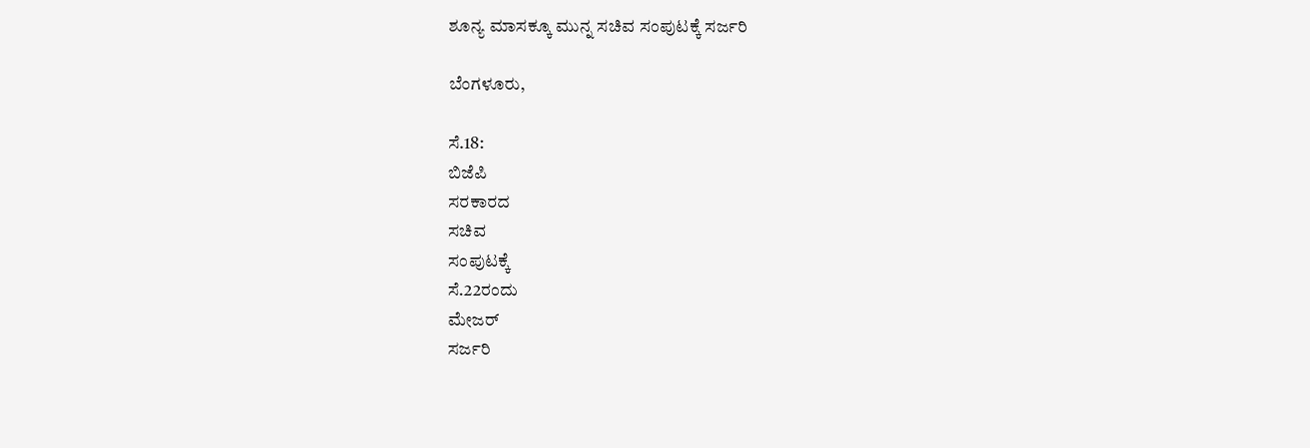ಶೂನ್ಯ ಮಾಸಕ್ಕೂ ಮುನ್ನ ಸಚಿವ ಸಂಪುಟಕ್ಕೆ ಸರ್ಜರಿ

ಬೆಂಗಳೂರು,

ಸೆ.18:
ಬಿಜೆಪಿ
ಸರಕಾರದ
ಸಚಿವ
ಸಂಪುಟಕ್ಕೆ
ಸೆ.22ರಂದು
ಮೇಜರ್
ಸರ್ಜರಿ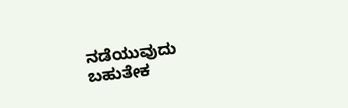ನಡೆಯುವುದು
ಬಹುತೇಕ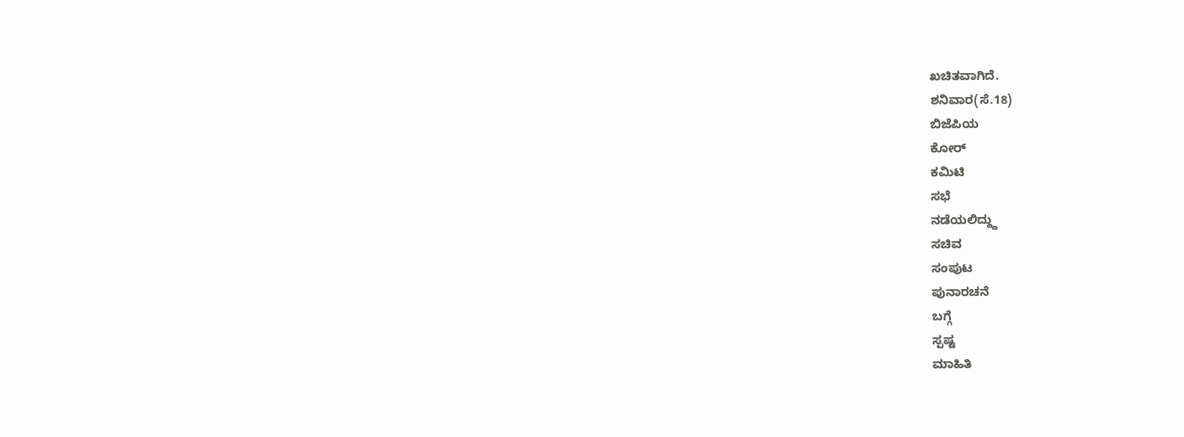ಖಚಿತವಾಗಿದೆ.
ಶನಿವಾರ(ಸೆ.18)
ಬಿಜೆಪಿಯ
ಕೋರ್
ಕಮಿಟಿ
ಸಭೆ
ನಡೆಯಲಿದ್ದ್ದು
ಸಚಿವ
ಸಂಪುಟ
ಪುನಾರಚನೆ
ಬಗ್ಗೆ
ಸ್ಪಷ್ಟ
ಮಾಹಿತಿ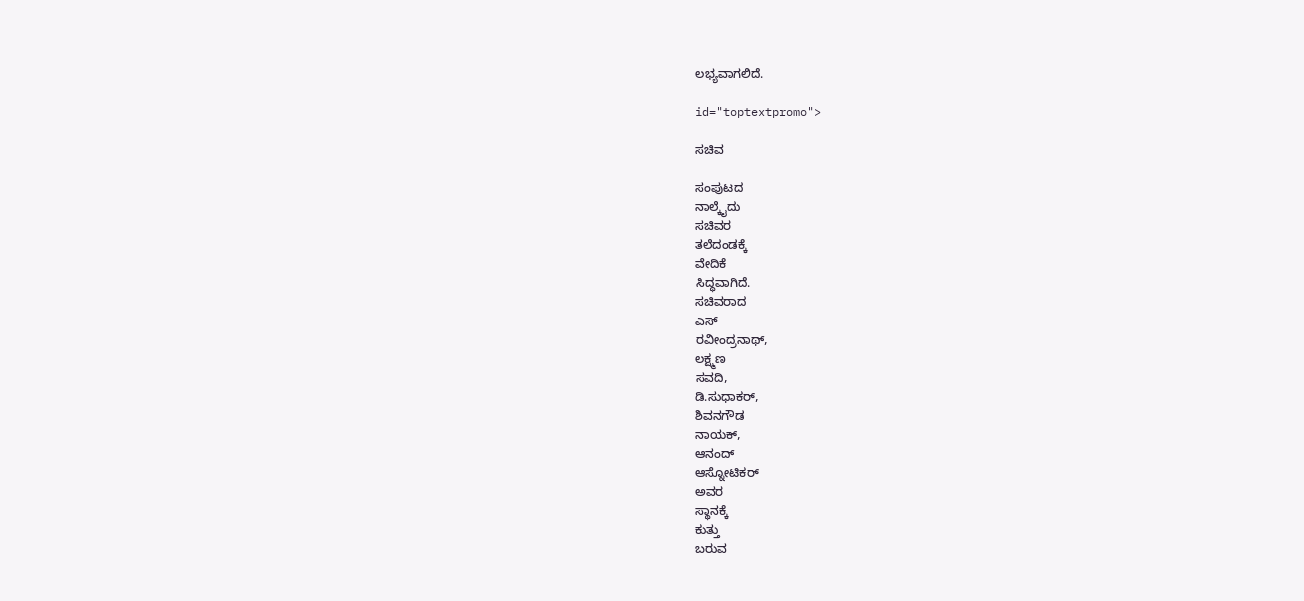ಲಭ್ಯವಾಗಲಿದೆ.

id="toptextpromo">

ಸಚಿವ

ಸಂಪುಟದ
ನಾಲ್ಕೈದು
ಸಚಿವರ
ತಲೆದಂಡಕ್ಕೆ
ವೇದಿಕೆ
ಸಿದ್ಧವಾಗಿದೆ.
ಸಚಿವರಾದ
ಎಸ್
ರವೀಂದ್ರನಾಥ್,
ಲಕ್ಷ್ಮಣ
ಸವದಿ,
ಡಿ.ಸುಧಾಕರ್,
ಶಿವನಗೌಡ
ನಾಯಕ್,
ಆನಂದ್
ಆಸ್ನೋಟಿಕರ್
ಅವರ
ಸ್ಥಾನಕ್ಕೆ
ಕುತ್ತು
ಬರುವ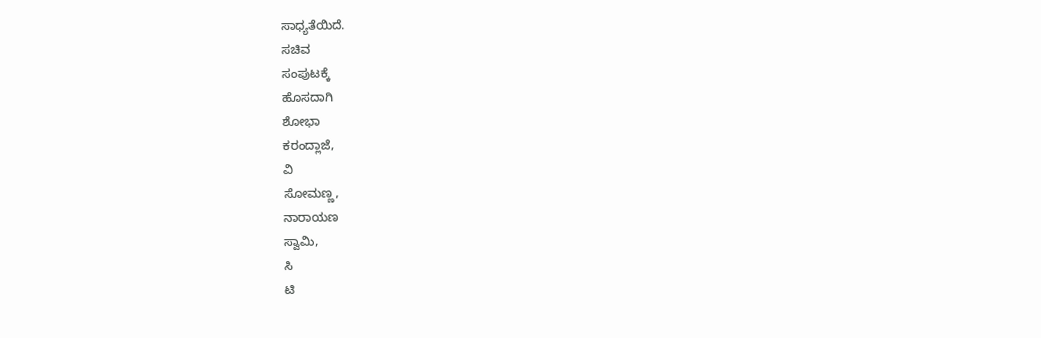ಸಾಧ್ಯತೆಯಿದೆ.
ಸಚಿವ
ಸಂಪುಟಕ್ಕೆ
ಹೊಸದಾಗಿ
ಶೋಭಾ
ಕರಂದ್ಲಾಜೆ,
ವಿ
ಸೋಮಣ್ಣ,
ನಾರಾಯಣ
ಸ್ವಾಮಿ,
ಸಿ
ಟಿ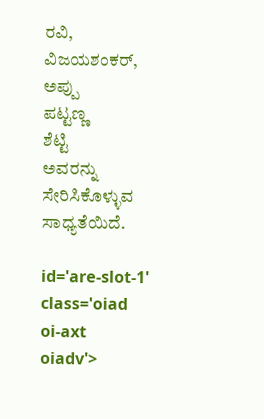ರವಿ,
ವಿಜಯಶಂಕರ್,
ಅಪ್ಪು
ಪಟ್ಟಣ್ಣ
ಶೆಟ್ಟಿ
ಅವರನ್ನು
ಸೇರಿಸಿಕೊಳ್ಳುವ
ಸಾಧ್ಯತೆಯಿದೆ.

id='are-slot-1'
class='oiad
oi-axt
oiadv'>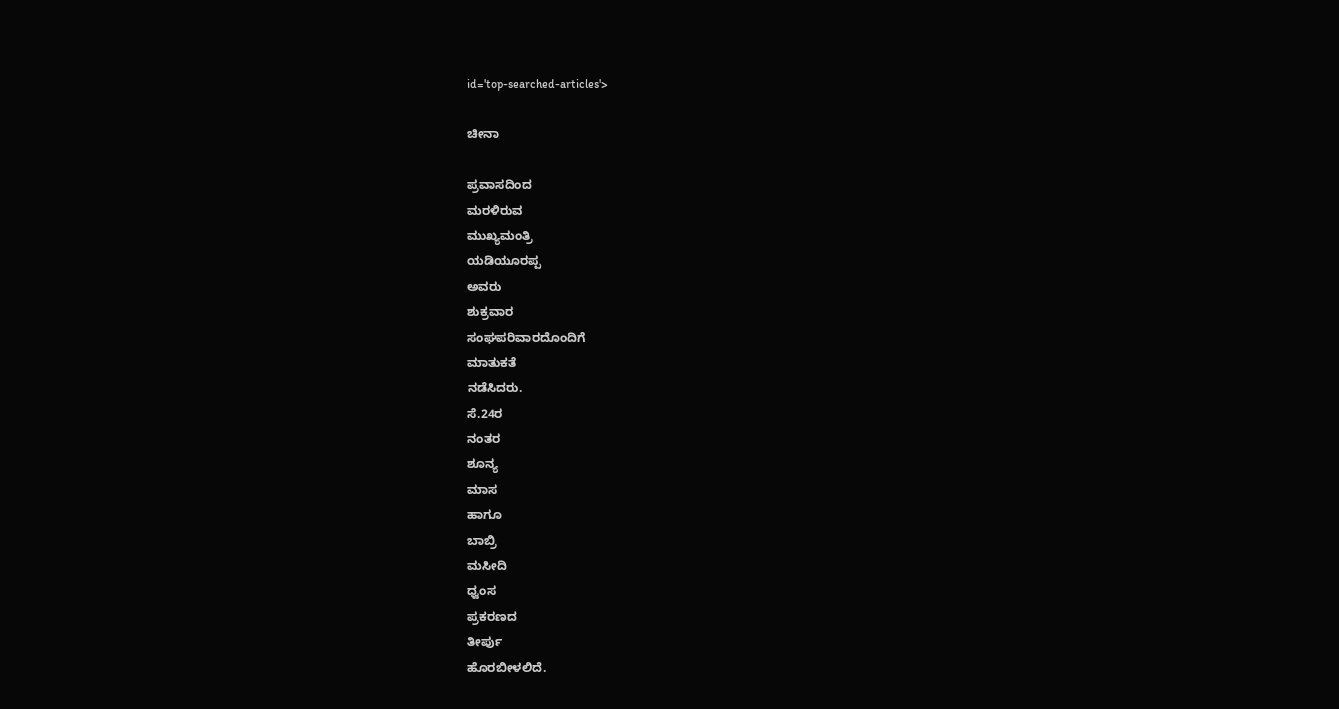id='top-searched-articles'>

ಚೀನಾ

ಪ್ರವಾಸದಿಂದ
ಮರಳಿರುವ
ಮುಖ್ಯಮಂತ್ರಿ
ಯಡಿಯೂರಪ್ಪ
ಅವರು
ಶುಕ್ರವಾರ
ಸಂಘಪರಿವಾರದೊಂದಿಗೆ
ಮಾತುಕತೆ
ನಡೆಸಿದರು.
ಸೆ.24ರ
ನಂತರ
ಶೂನ್ಯ
ಮಾಸ
ಹಾಗೂ
ಬಾಬ್ರಿ
ಮಸೀದಿ
ಧ್ವಂಸ
ಪ್ರಕರಣದ
ತೀರ್ಪು
ಹೊರಬೀಳಲಿದೆ.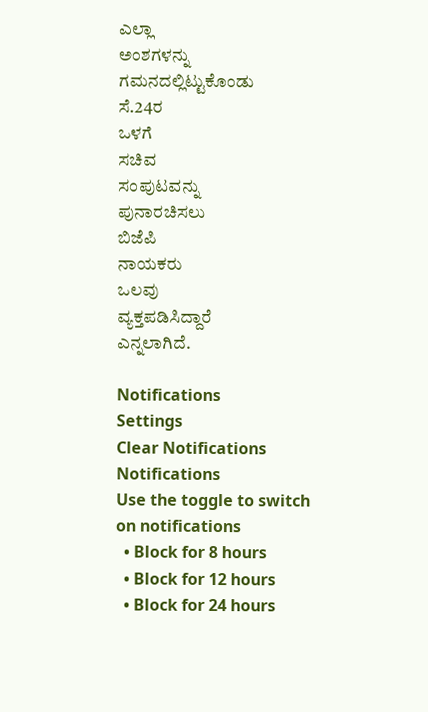ಎಲ್ಲಾ
ಅಂಶಗಳನ್ನು
ಗಮನದಲ್ಲಿಟ್ಟುಕೊಂಡು
ಸೆ.24ರ
ಒಳಗೆ
ಸಚಿವ
ಸಂಪುಟವನ್ನು
ಪುನಾರಚಿಸಲು
ಬಿಜೆಪಿ
ನಾಯಕರು
ಒಲವು
ವ್ಯಕ್ತಪಡಿಸಿದ್ದಾರೆ
ಎನ್ನಲಾಗಿದೆ.

Notifications
Settings
Clear Notifications
Notifications
Use the toggle to switch on notifications
  • Block for 8 hours
  • Block for 12 hours
  • Block for 24 hours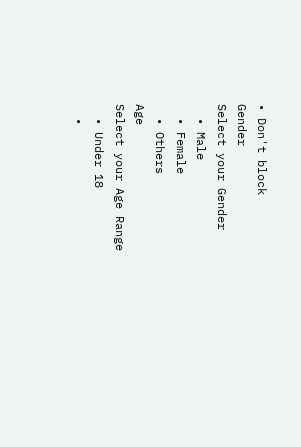• Don't block
Gender
Select your Gender
  • Male
  • Female
  • Others
Age
Select your Age Range
  • Under 18
  •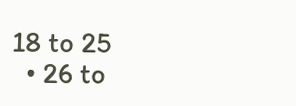18 to 25
  • 26 to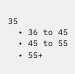35
  • 36 to 45
  • 45 to 55
  • 55+